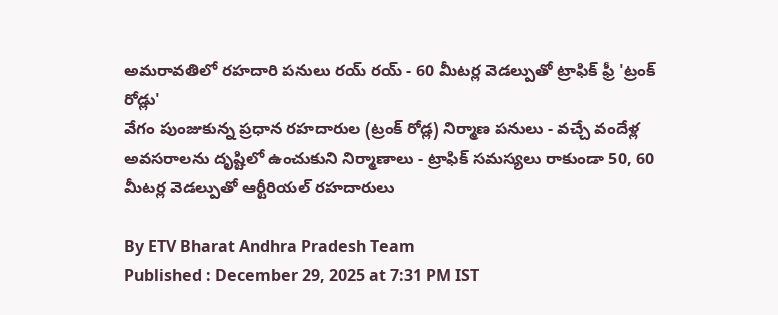అమరావతిలో రహదారి పనులు రయ్ రయ్ - 60 మీటర్ల వెడల్పుతో ట్రాఫిక్ ఫ్రీ 'ట్రంక్ రోడ్లు'
వేగం పుంజుకున్న ప్రధాన రహదారుల (ట్రంక్ రోడ్ల) నిర్మాణ పనులు - వచ్చే వందేళ్ల అవసరాలను దృష్టిలో ఉంచుకుని నిర్మాణాలు - ట్రాఫిక్ సమస్యలు రాకుండా 50, 60 మీటర్ల వెడల్పుతో ఆర్టీరియల్ రహదారులు

By ETV Bharat Andhra Pradesh Team
Published : December 29, 2025 at 7:31 PM IST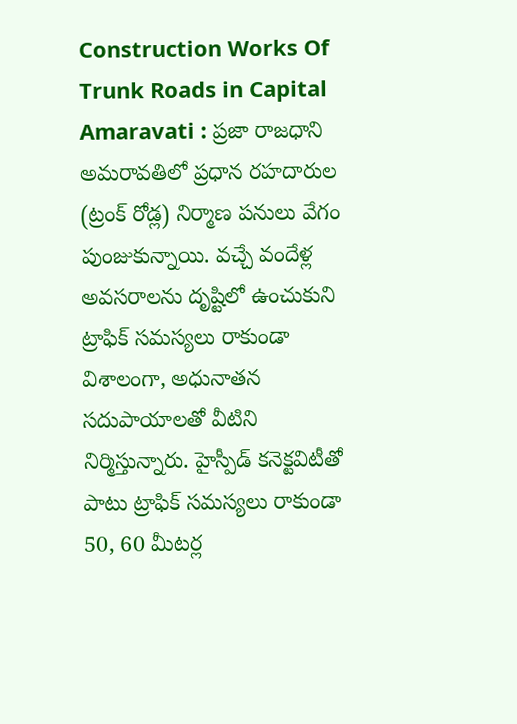Construction Works Of Trunk Roads in Capital Amaravati : ప్రజా రాజధాని అమరావతిలో ప్రధాన రహదారుల (ట్రంక్ రోడ్ల) నిర్మాణ పనులు వేగం పుంజుకున్నాయి. వచ్చే వందేళ్ల అవసరాలను దృష్టిలో ఉంచుకుని ట్రాఫిక్ సమస్యలు రాకుండా విశాలంగా, అధునాతన సదుపాయాలతో వీటిని నిర్మిస్తున్నారు. హైస్పీడ్ కనెక్టవిటీతో పాటు ట్రాఫిక్ సమస్యలు రాకుండా 50, 60 మీటర్ల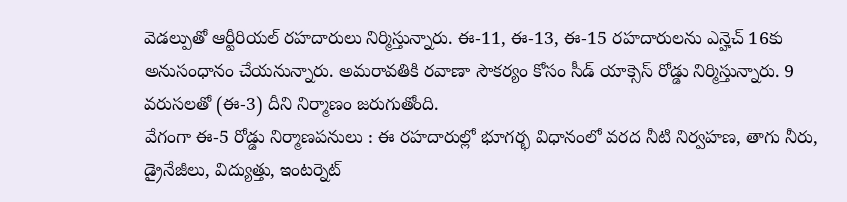వెడల్పుతో ఆర్టీరియల్ రహదారులు నిర్మిస్తున్నారు. ఈ-11, ఈ-13, ఈ-15 రహదారులను ఎన్హెచ్ 16కు అనుసంధానం చేయనున్నారు. అమరావతికి రవాణా సౌకర్యం కోసం సీడ్ యాక్సెస్ రోడ్డు నిర్మిస్తున్నారు. 9 వరుసలతో (ఈ-3) దీని నిర్మాణం జరుగుతోంది.
వేగంగా ఈ-5 రోడ్డు నిర్మాణపనులు : ఈ రహదారుల్లో భూగర్భ విధానంలో వరద నీటి నిర్వహణ, తాగు నీరు, డ్రైనేజీలు, విద్యుత్తు, ఇంటర్నెట్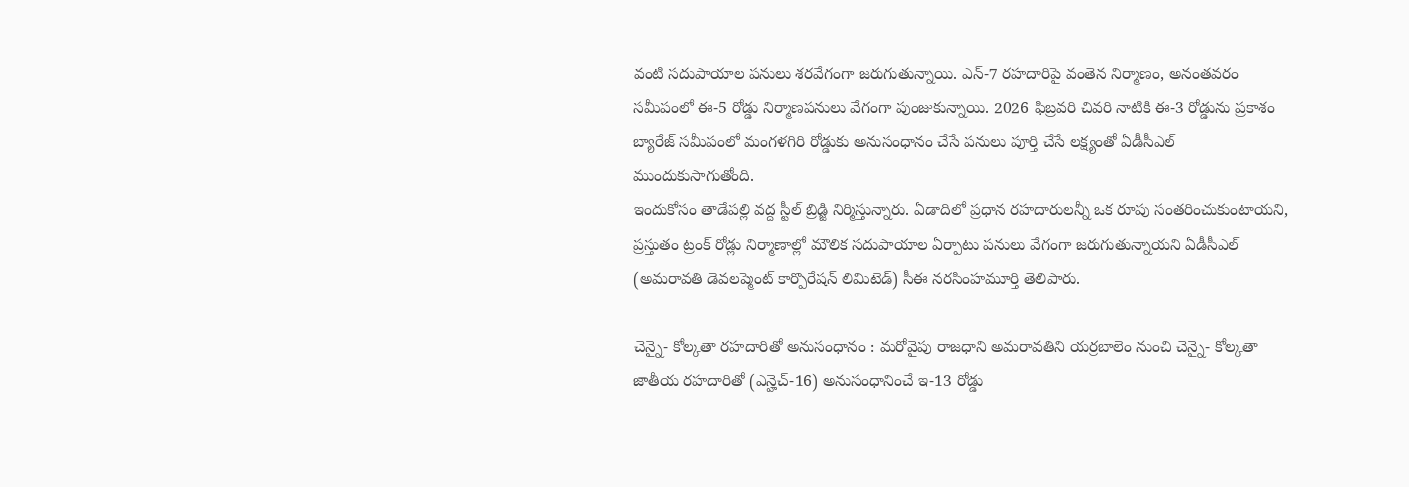వంటి సదుపాయాల పనులు శరవేగంగా జరుగుతున్నాయి. ఎన్-7 రహదారిపై వంతెన నిర్మాణం, అనంతవరం సమీపంలో ఈ-5 రోడ్డు నిర్మాణపనులు వేగంగా పుంజుకున్నాయి. 2026 ఫిబ్రవరి చివరి నాటికి ఈ-3 రోడ్డును ప్రకాశం బ్యారేజ్ సమీపంలో మంగళగిరి రోడ్డుకు అనుసంధానం చేసే పనులు పూర్తి చేసే లక్ష్యంతో ఏడీసీఎల్ ముందుకుసాగుతోంది.
ఇందుకోసం తాడేపల్లి వద్ద స్టీల్ బ్రిడ్జి నిర్మిస్తున్నారు. ఏడాదిలో ప్రధాన రహదారులన్నీ ఒక రూపు సంతరించుకుంటాయని, ప్రస్తుతం ట్రంక్ రోడ్లు నిర్మాణాల్లో మౌలిక సదుపాయాల ఏర్పాటు పనులు వేగంగా జరుగుతున్నాయని ఏడీసీఎల్ (అమరావతి డెవలప్మెంట్ కార్పొరేషన్ లిమిటెడ్) సీఈ నరసింహమూర్తి తెలిపారు.

చెన్నై- కోల్కతా రహదారితో అనుసంధానం : మరోవైపు రాజధాని అమరావతిని యర్రబాలెం నుంచి చెన్నై- కోల్కతా జాతీయ రహదారితో (ఎన్హెచ్-16) అనుసంధానించే ఇ-13 రోడ్డు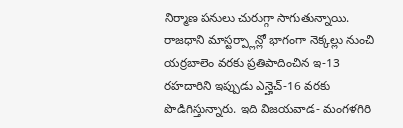నిర్మాణ పనులు చురుగ్గా సాగుతున్నాయి. రాజధాని మాస్టర్ప్లాన్లో భాగంగా నెక్కల్లు నుంచి యర్రబాలెం వరకు ప్రతిపాదించిన ఇ-13 రహదారిని ఇప్పుడు ఎన్హెచ్-16 వరకు పొడిగిస్తున్నారు. ఇది విజయవాడ- మంగళగిరి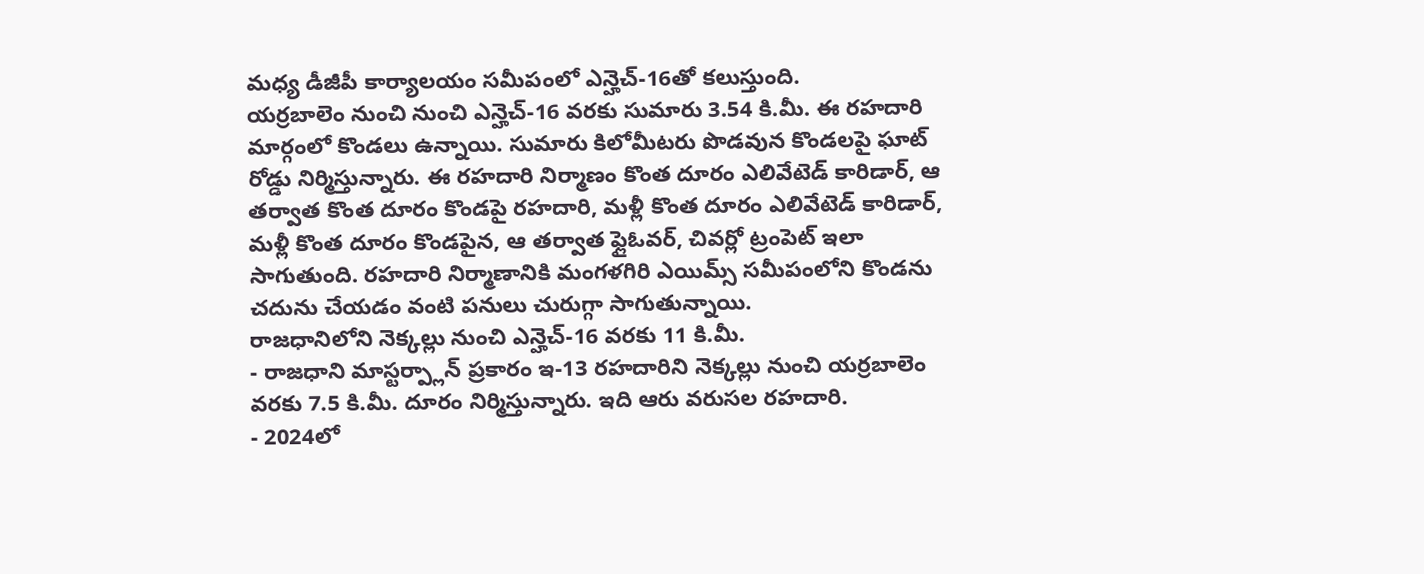మధ్య డీజీపీ కార్యాలయం సమీపంలో ఎన్హెచ్-16తో కలుస్తుంది.
యర్రబాలెం నుంచి నుంచి ఎన్హెచ్-16 వరకు సుమారు 3.54 కి.మీ. ఈ రహదారి మార్గంలో కొండలు ఉన్నాయి. సుమారు కిలోమీటరు పొడవున కొండలపై ఘాట్ రోడ్డు నిర్మిస్తున్నారు. ఈ రహదారి నిర్మాణం కొంత దూరం ఎలివేటెడ్ కారిడార్, ఆ తర్వాత కొంత దూరం కొండపై రహదారి, మళ్లీ కొంత దూరం ఎలివేటెడ్ కారిడార్, మళ్లీ కొంత దూరం కొండపైన, ఆ తర్వాత ఫ్లైఓవర్, చివర్లో ట్రంపెట్ ఇలా సాగుతుంది. రహదారి నిర్మాణానికి మంగళగిరి ఎయిమ్స్ సమీపంలోని కొండను చదును చేయడం వంటి పనులు చురుగ్గా సాగుతున్నాయి.
రాజధానిలోని నెక్కల్లు నుంచి ఎన్హెచ్-16 వరకు 11 కి.మీ.
- రాజధాని మాస్టర్ప్లాన్ ప్రకారం ఇ-13 రహదారిని నెక్కల్లు నుంచి యర్రబాలెం వరకు 7.5 కి.మీ. దూరం నిర్మిస్తున్నారు. ఇది ఆరు వరుసల రహదారి.
- 2024లో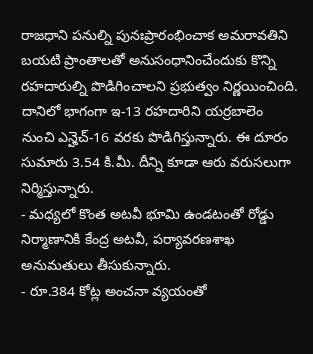రాజధాని పనుల్ని పునఃప్రారంభించాక అమరావతిని బయటి ప్రాంతాలతో అనుసంధానించేందుకు కొన్ని రహదారుల్ని పొడిగించాలని ప్రభుత్వం నిర్ణయించింది. దానిలో భాగంగా ఇ-13 రహదారిని యర్రబాలెం నుంచి ఎన్హెచ్-16 వరకు పొడిగిస్తున్నారు. ఈ దూరం సుమారు 3.54 కి.మీ. దీన్ని కూడా ఆరు వరుసలుగా నిర్మిస్తున్నారు.
- మధ్యలో కొంత అటవీ భూమి ఉండటంతో రోడ్డు నిర్మాణానికి కేంద్ర అటవీ, పర్యావరణశాఖ అనుమతులు తీసుకున్నారు.
- రూ.384 కోట్ల అంచనా వ్యయంతో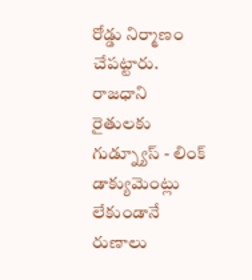రోడ్డు నిర్మాణం చేపట్టారు.
రాజధాని రైతులకు గుడ్న్యూస్ - లింక్ డాక్యుమెంట్లు లేకుండానే రుణాలు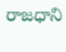రాజధాని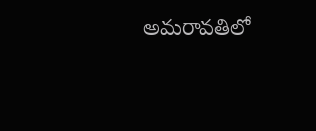అమరావతిలో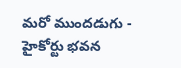మరో ముందడుగు - హైకోర్టు భవన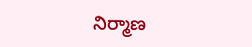నిర్మాణ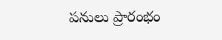పనులు ప్రారంభం